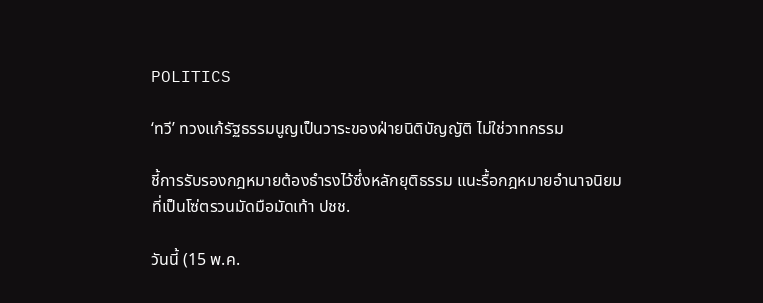POLITICS

‘ทวี’ ทวงแก้รัฐธรรมนูญเป็นวาระของฝ่ายนิติบัญญัติ ไม่ใช่วาทกรรม

ชี้การรับรองกฎหมายต้องธำรงไว้ซึ่งหลักยุติธรรม แนะรื้อกฎหมายอำนาจนิยมที่เป็นโซ่ตรวนมัดมือมัดเท้า ปชช.

วันนี้ (15 พ.ค.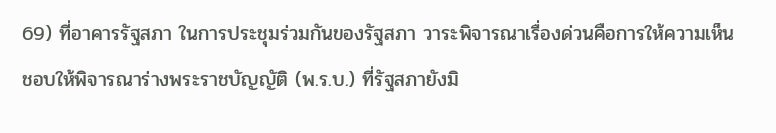69) ที่อาคารรัฐสภา ในการประชุมร่วมกันของรัฐสภา วาระพิจารณาเรื่องด่วนคือการให้ความเห็นชอบให้พิจารณาร่างพระราชบัญญัติ (พ.ร.บ.) ที่รัฐสภายังมิ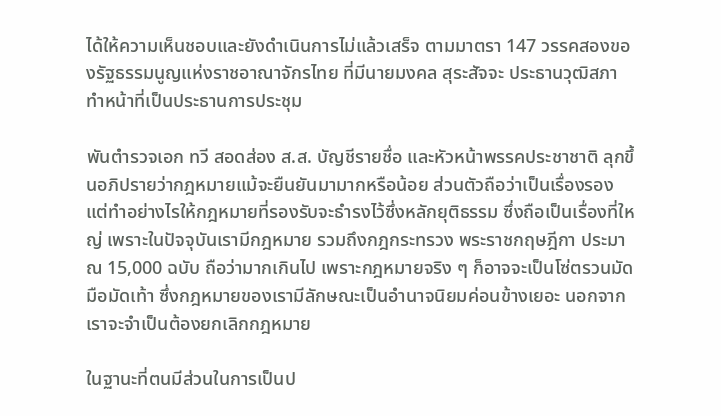ได้ให้ความเห็นชอบและยังดำเนินการไม่แล้วเสร็จ ตามมาตรา 147 วรรคสองของรัฐธรรมนูญแห่งราชอาณาจักรไทย ที่มีนายมงคล สุระสัจจะ ประธานวุฒิสภา ทำหน้าที่เป็นประธานการประชุม

พันตำรวจเอก ทวี สอดส่อง ส.ส. บัญชีรายชื่อ และหัวหน้าพรรคประชาชาติ ลุกขึ้นอภิปรายว่ากฎหมายแม้จะยืนยันมามากหรือน้อย ส่วนตัวถือว่าเป็นเรื่องรอง แต่ทำอย่างไรให้กฎหมายที่รองรับจะธำรงไว้ซึ่งหลักยุติธรรม ซึ่งถือเป็นเรื่องที่ใหญ่ เพราะในปัจจุบันเรามีกฎหมาย รวมถึงกฎกระทรวง พระราชกฤษฎีกา ประมาณ 15,000 ฉบับ ถือว่ามากเกินไป เพราะกฎหมายจริง ๆ ก็อาจจะเป็นโซ่ตรวนมัดมือมัดเท้า ซึ่งกฎหมายของเรามีลักษณะเป็นอำนาจนิยมค่อนข้างเยอะ นอกจากเราจะจำเป็นต้องยกเลิกกฎหมาย

ในฐานะที่ตนมีส่วนในการเป็นป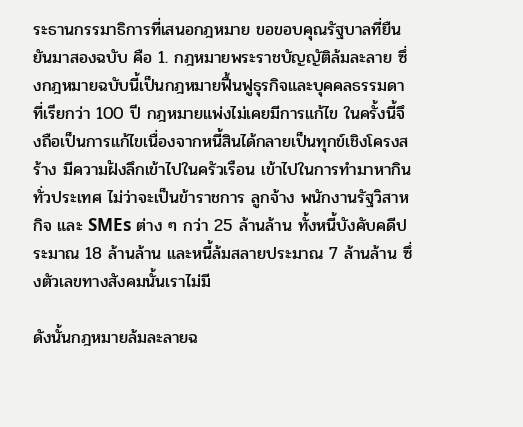ระธานกรรมาธิการที่เสนอกฎหมาย ขอขอบคุณรัฐบาลที่ยืนยันมาสองฉบับ คือ 1. กฎหมายพระราชบัญญัติล้มละลาย ซึ่งกฎหมายฉบับนี้เป็นกฎหมายฟื้นฟูธุรกิจและบุคคลธรรมดาที่เรียกว่า 100 ปี กฎหมายแพ่งไม่เคยมีการแก้ไข ในครั้งนี้จึงถือเป็นการแก้ไขเนื่องจากหนี้สินได้กลายเป็นทุกข์เชิงโครงสร้าง มีความฝังลึกเข้าไปในครัวเรือน เข้าไปในการทำมาหากินทั่วประเทศ ไม่ว่าจะเป็นข้าราชการ ลูกจ้าง พนักงานรัฐวิสาหกิจ และ SMEs ต่าง ๆ กว่า 25 ล้านล้าน ทั้งหนี้บังคับคดีประมาณ 18 ล้านล้าน และหนี้ล้มสลายประมาณ 7 ล้านล้าน ซึ่งตัวเลขทางสังคมนั้นเราไม่มี

ดังนั้นกฎหมายล้มละลายฉ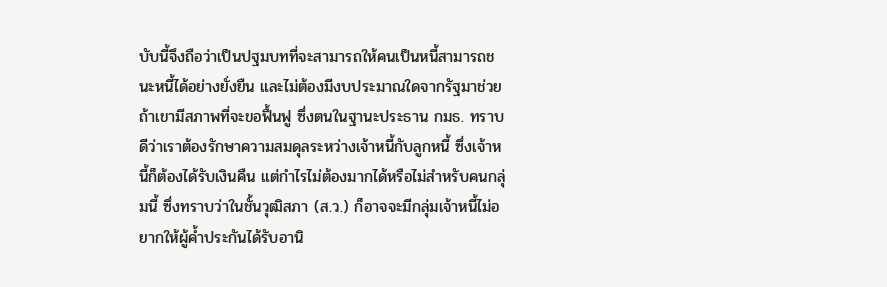บับนี้จึงถือว่าเป็นปฐมบทที่จะสามารถให้คนเป็นหนี้สามารถชนะหนี้ได้อย่างยั่งยืน และไม่ต้องมีงบประมาณใดจากรัฐมาช่วยถ้าเขามีสภาพที่จะขอฟื้นฟู ซึ่งตนในฐานะประธาน กมธ. ทราบดีว่าเราต้องรักษาความสมดุลระหว่างเจ้าหนี้กับลูกหนี้ ซึ่งเจ้าหนี้ก็ต้องได้รับเงินคืน แต่กำไรไม่ต้องมากได้หรือไม่สำหรับคนกลุ่มนี้ ซึ่งทราบว่าในชั้นวุฒิสภา (ส.ว.) ก็อาจจะมีกลุ่มเจ้าหนี้ไม่อยากให้ผู้ค้ำประกันได้รับอานิ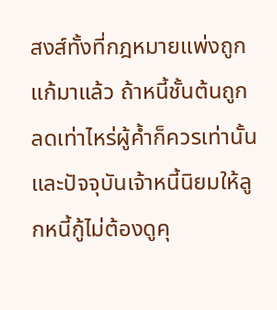สงส์ทั้งที่กฎหมายแพ่งถูกแก้มาแล้ว ถ้าหนี้ชั้นต้นถูกลดเท่าไหร่ผู้ค้ำก็ควรเท่านั้น และปัจจุบันเจ้าหนี้นิยมให้ลูกหนี้กู้ไม่ต้องดูคุ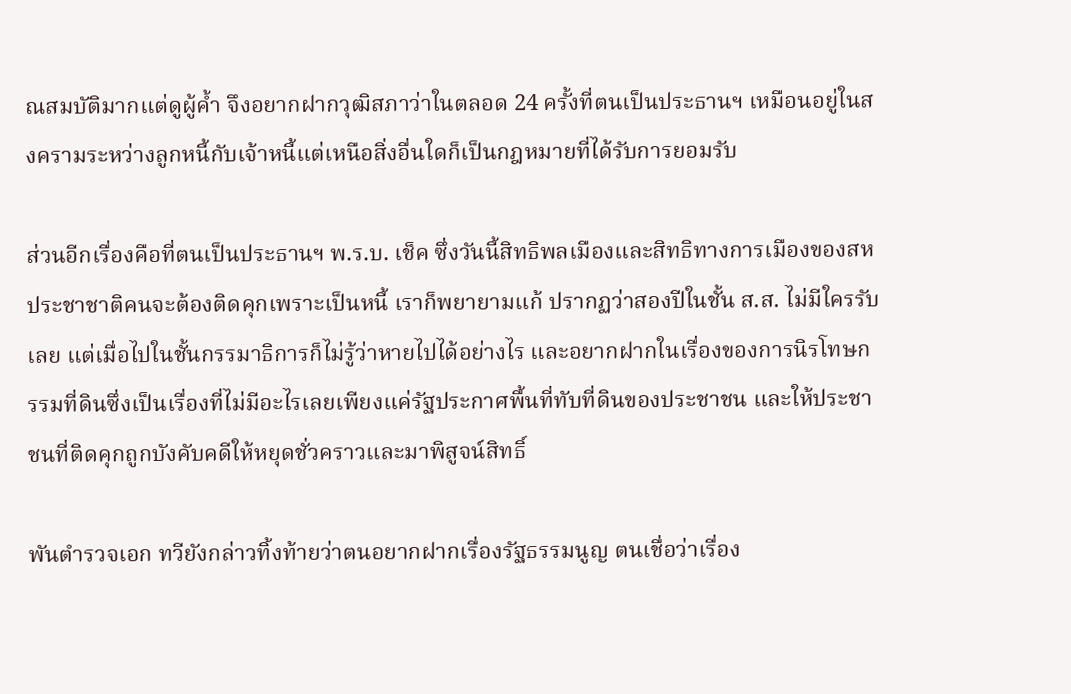ณสมบัติมากแต่ดูผู้ค้ำ จึงอยากฝากวุฒิสภาว่าในตลอด 24 ครั้งที่ตนเป็นประธานฯ เหมือนอยู่ในสงครามระหว่างลูกหนี้กับเจ้าหนี้แต่เหนือสิ่งอื่นใดก็เป็นกฎหมายที่ได้รับการยอมรับ

ส่วนอีกเรื่องคือที่ตนเป็นประธานฯ พ.ร.บ. เช็ค ซึ่งวันนี้สิทธิพลเมืองและสิทธิทางการเมืองของสหประชาชาติคนจะต้องติดคุกเพราะเป็นหนี้ เราก็พยายามแก้ ปรากฏว่าสองปีในชั้น ส.ส. ไม่มีใครรับเลย แต่เมื่อไปในชั้นกรรมาธิการก็ไม่รู้ว่าหายไปได้อย่างไร และอยากฝากในเรื่องของการนิรโทษกรรมที่ดินซึ่งเป็นเรื่องที่ไม่มีอะไรเลยเพียงแค่รัฐประกาศพื้นที่ทับที่ดินของประชาชน และให้ประชาชนที่ติดคุกถูกบังคับคดีให้หยุดชั่วคราวและมาพิสูจน์สิทธิ์

พันตำรวจเอก ทวียังกล่าวทิ้งท้ายว่าตนอยากฝากเรื่องรัฐธรรมนูญ ตนเชื่อว่าเรื่อง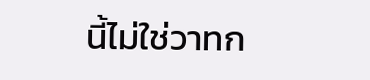นี้ไม่ใช่วาทก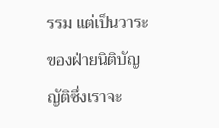รรม แต่เป็นวาระของฝ่ายนิติบัญญัติซึ่งเราจะ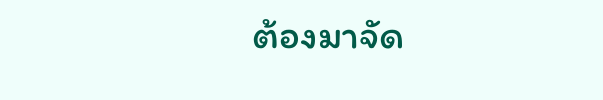ต้องมาจัด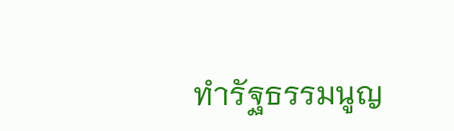ทำรัฐธรรมนูญ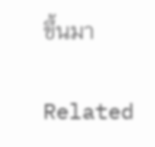ขึ้นมา

Related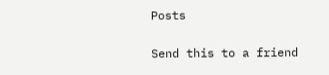Posts

Send this to a friend